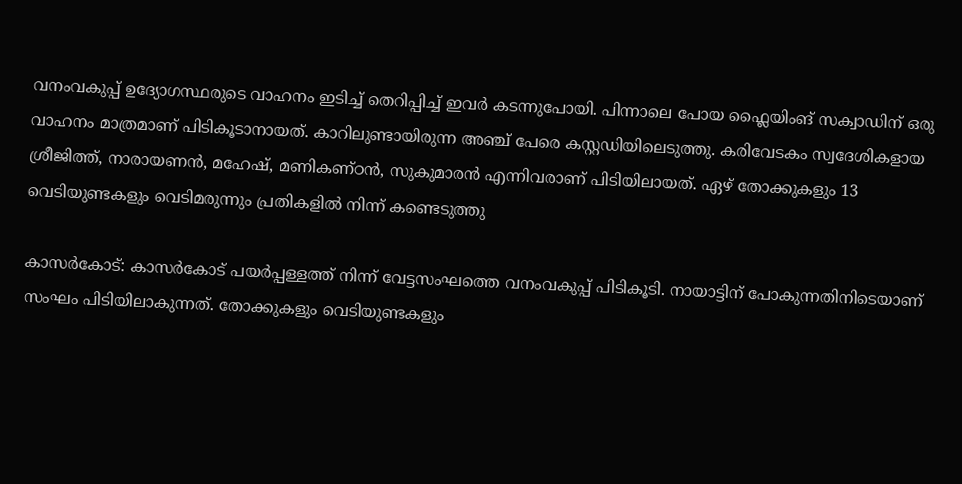വനംവകുപ്പ് ഉദ്യോഗസ്ഥരുടെ വാഹനം ഇടിച്ച് തെറിപ്പിച്ച് ഇവർ കടന്നുപോയി. പിന്നാലെ പോയ ഫ്ലൈയിംങ് സക്വാഡിന് ഒരു വാഹനം മാത്രമാണ് പിടികൂടാനായത്. കാറിലുണ്ടായിരുന്ന അഞ്ച് പേരെ കസ്റ്റഡിയിലെടുത്തു. കരിവേടകം സ്വദേശികളായ ശ്രീജിത്ത്, നാരായണൻ, മഹേഷ്, മണികണ്ഠൻ, സുകുമാരൻ എന്നിവരാണ് പിടിയിലായത്. ഏഴ് തോക്കുകളും 13 വെടിയുണ്ടകളും വെടിമരുന്നും പ്രതികളിൽ നിന്ന് കണ്ടെടുത്തു

കാസർകോട്: കാസർകോട് പയർപ്പള്ളത്ത് നിന്ന് വേട്ടസംഘത്തെ വനംവകുപ്പ് പിടികൂടി. നായാട്ടിന് പോകുന്നതിനിടെയാണ് സംഘം പിടിയിലാകുന്നത്. തോക്കുകളും വെടിയുണ്ടകളും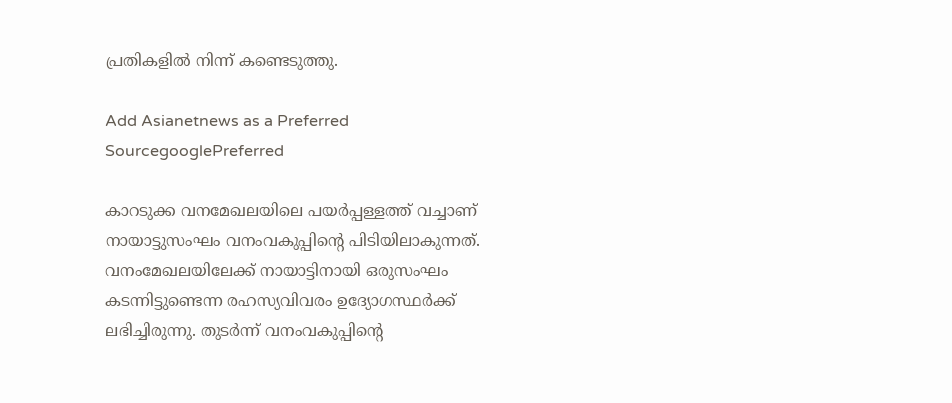പ്രതികളിൽ നിന്ന് കണ്ടെടുത്തു.

Add Asianetnews as a Preferred SourcegooglePreferred

കാറടുക്ക വനമേഖലയിലെ പയർപ്പള്ളത്ത് വച്ചാണ് നായാട്ടുസംഘം വനംവകുപ്പിന്‍റെ പിടിയിലാകുന്നത്. വനംമേഖലയിലേക്ക് നായാട്ടിനായി ഒരുസംഘം കടന്നിട്ടുണ്ടെന്ന രഹസ്യവിവരം ഉദ്യോഗസ്ഥർക്ക് ലഭിച്ചിരുന്നു. തുടർന്ന് വനംവകുപ്പിന്‍റെ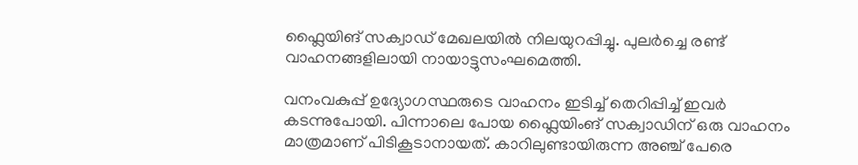ഫ്ലൈയിങ് സക്വാഡ് മേഖലയിൽ നിലയുറപ്പിച്ചു. പുല‍‍ർച്ചെ രണ്ട് വാഹനങ്ങളിലായി നായാട്ടുസംഘമെത്തി.

വനംവകുപ്പ് ഉദ്യോഗസ്ഥരുടെ വാഹനം ഇടിച്ച് തെറിപ്പിച്ച് ഇവർ കടന്നുപോയി. പിന്നാലെ പോയ ഫ്ലൈയിംങ് സക്വാഡിന് ഒരു വാഹനം മാത്രമാണ് പിടികൂടാനായത്. കാറിലുണ്ടായിരുന്ന അഞ്ച് പേരെ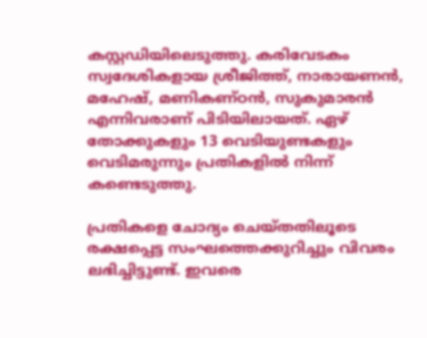കസ്റ്റഡിയിലെടുത്തു. കരിവേടകം സ്വദേശികളായ ശ്രീജിത്ത്, നാരായണൻ, മഹേഷ്, മണികണ്ഠൻ, സുകുമാരൻ എന്നിവരാണ് പിടിയിലായത്. ഏഴ് തോക്കുകളും 13 വെടിയുണ്ടകളും വെടിമരുന്നും പ്രതികളിൽ നിന്ന് കണ്ടെടുത്തു.

പ്രതികളെ ചോദ്യം ചെയ്തതിലൂടെ രക്ഷപ്പെട്ട സംഘത്തെക്കുറിച്ചും വിവരം ലഭിച്ചിട്ടുണ്ട്. ഇവരെ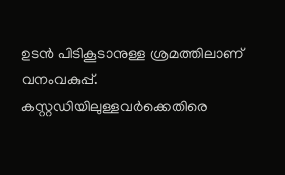ഉടൻ പിടികൂടാനുള്ള ശ്രമത്തിലാണ് വനംവകുപ്പ്. കസ്റ്റഡിയിലുള്ളവർക്കെതിരെ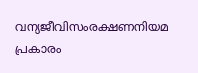വന്യജീവിസംരക്ഷണനിയമ പ്രകാരം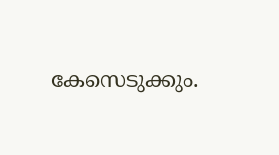കേസെടുക്കും.